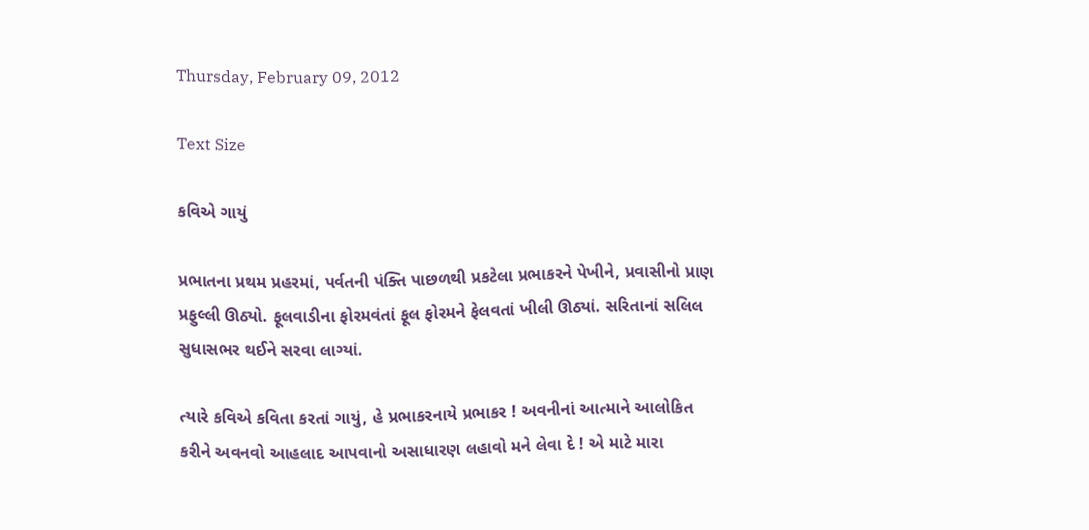Thursday, February 09, 2012

Text Size

કવિએ ગાયું

પ્રભાતના પ્રથમ પ્રહરમાં, પર્વતની પંક્તિ પાછળથી પ્રકટેલા પ્રભાકરને પેખીને, પ્રવાસીનો પ્રાણ પ્રફુલ્લી ઊઠ્યો. ફૂલવાડીના ફોરમવંતાં ફૂલ ફોરમને ફેલવતાં ખીલી ઊઠ્યાં. સરિતાનાં સલિલ સુધાસભર થઈને સરવા લાગ્યાં.

ત્યારે કવિએ કવિતા કરતાં ગાયું, હે પ્રભાકરનાયે પ્રભાકર ! અવનીનાં આત્માને આલોકિત કરીને અવનવો આહલાદ આપવાનો અસાધારણ લહાવો મને લેવા દે ! એ માટે મારા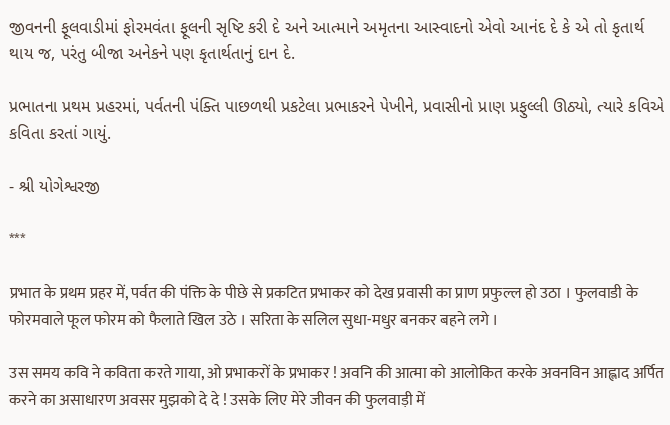જીવનની ફૂલવાડીમાં ફોરમવંતા ફૂલની સૃષ્ટિ કરી દે અને આત્માને અમૃતના આસ્વાદનો એવો આનંદ દે કે એ તો કૃતાર્થ થાય જ, પરંતુ બીજા અનેકને પણ કૃતાર્થતાનું દાન દે.

પ્રભાતના પ્રથમ પ્રહરમાં, પર્વતની પંક્તિ પાછળથી પ્રકટેલા પ્રભાકરને પેખીને, પ્રવાસીનો પ્રાણ પ્રફુલ્લી ઊઠ્યો, ત્યારે કવિએ કવિતા કરતાં ગાયું.

- શ્રી યોગેશ્વરજી

***

प्रभात के प्रथम प्रहर में, पर्वत की पंक्ति के पीछे से प्रकटित प्रभाकर को देख प्रवासी का प्राण प्रफुल्ल हो उठा । फुलवाडी के फोरमवाले फूल फोरम को फैलाते खिल उठे । सरिता के सलिल सुधा-मधुर बनकर बहने लगे ।

उस समय कवि ने कविता करते गाया, ओ प्रभाकरों के प्रभाकर ! अवनि की आत्मा को आलोकित करके अवनविन आह्लाद अर्पित करने का असाधारण अवसर मुझको दे दे ! उसके लिए मेरे जीवन की फुलवाड़ी में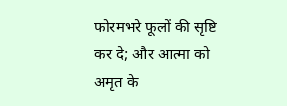फोरमभरे फूलों की सृष्टि कर दे; और आत्मा को अमृत के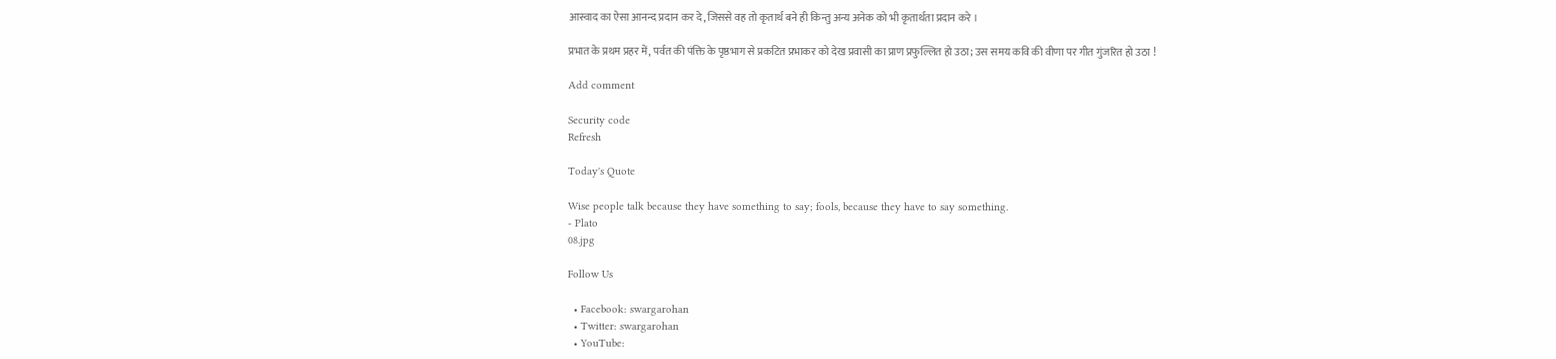आस्वाद का ऐसा आनन्द प्रदान कर दे, जिससे वह तो कृतार्थ बने ही किन्तु अन्य अनेक को भी कृतार्थता प्रदान करे ।

प्रभात के प्रथम प्रहर में, पर्वत की पंक्ति के पृष्ठभाग से प्रकटित प्रभाकर को देख प्रवासी का प्राण प्रफुल्लित हो उठा; उस समय कवि की वीणा पर गीत गुंजरित हो उठा !

Add comment

Security code
Refresh

Today's Quote

Wise people talk because they have something to say; fools, because they have to say something.
- Plato
08.jpg

Follow Us

  • Facebook: swargarohan
  • Twitter: swargarohan
  • YouTube: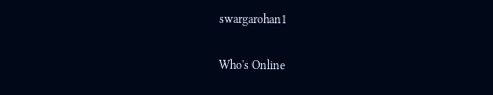swargarohan1

Who's Online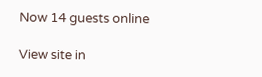Now 14 guests online

View site in